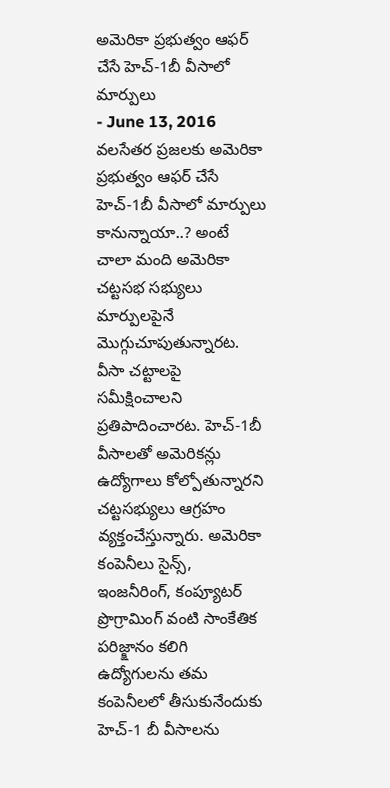అమెరికా ప్రభుత్వం ఆఫర్ చేసే హెచ్-1బీ వీసాలో మార్పులు
- June 13, 2016
వలసేతర ప్రజలకు అమెరికా ప్రభుత్వం ఆఫర్ చేసే హెచ్-1బీ వీసాలో మార్పులు కానున్నాయా..? అంటే చాలా మంది అమెరికా చట్టసభ సభ్యులు మార్పులపైనే మొగ్గుచూపుతున్నారట. వీసా చట్టాలపై సమీక్షించాలని ప్రతిపాదించారట. హెచ్-1బీ వీసాలతో అమెరికన్లు ఉద్యోగాలు కోల్పోతున్నారని చట్టసభ్యులు ఆగ్రహం వ్యక్తంచేస్తున్నారు. అమెరికా కంపెనీలు సైన్స్, ఇంజనీరింగ్, కంప్యూటర్ ప్రొగ్రామింగ్ వంటి సాంకేతిక పరిజ్క్షానం కలిగి ఉద్యోగులను తమ కంపెనీలలో తీసుకునేందుకు హెచ్-1 బీ వీసాలను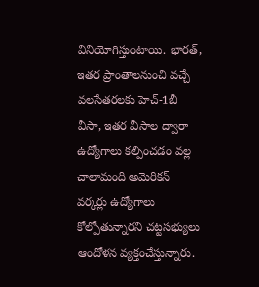వినియోగిస్తుంటాయి. భారత్, ఇతర ప్రాంతాలనుంచి వచ్చే వలసేతరలకు హెచ్-1బీ వీసా, ఇతర వీసాల ద్వారా ఉద్యోగాలు కల్పించడం వల్ల చాలామంది అమెరికన్ వర్కర్లు ఉద్యోగాలు కోల్పోతున్నారని చట్టసభ్యులు ఆందోళన వ్యక్తంచేస్తున్నారు.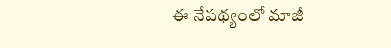ఈ నేపథ్యంలో మాజీ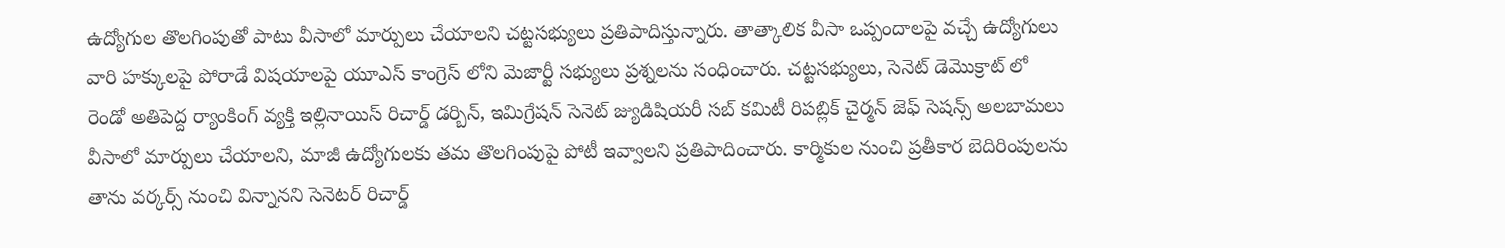ఉద్యోగుల తొలగింపుతో పాటు వీసాలో మార్పులు చేయాలని చట్టసభ్యులు ప్రతిపాదిస్తున్నారు. తాత్కాలిక వీసా ఒప్పందాలపై వచ్చే ఉద్యోగులు వారి హక్కులపై పోరాడే విషయాలపై యూఎస్ కాంగ్రెస్ లోని మెజార్టీ సభ్యులు ప్రశ్నలను సంధించారు. చట్టసభ్యులు, సెనెట్ డెమొక్రాట్ లో రెండో అతిపెద్ద ర్యాంకింగ్ వ్యక్తి ఇల్లినాయిస్ రిచార్డ్ డర్బిన్, ఇమిగ్రేషన్ సెనెట్ జ్యుడిషియరీ సబ్ కమిటీ రిపబ్లిక్ చైర్మన్ జెఫ్ సెషన్స్ అలబామలు వీసాలో మార్పులు చేయాలని, మాజీ ఉద్యోగులకు తమ తొలగింపుపై పోటీ ఇవ్వాలని ప్రతిపాదించారు. కార్మికుల నుంచి ప్రతీకార బెదిరింపులను తాను వర్కర్స్ నుంచి విన్నానని సెనెటర్ రిచార్డ్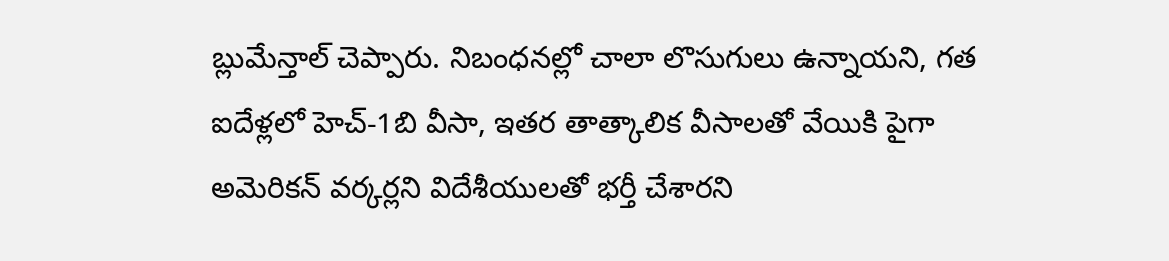బ్లుమేన్తాల్ చెప్పారు. నిబంధనల్లో చాలా లొసుగులు ఉన్నాయని, గత ఐదేళ్లలో హెచ్-1బి వీసా, ఇతర తాత్కాలిక వీసాలతో వేయికి పైగా అమెరికన్ వర్కర్లని విదేశీయులతో భర్తీ చేశారని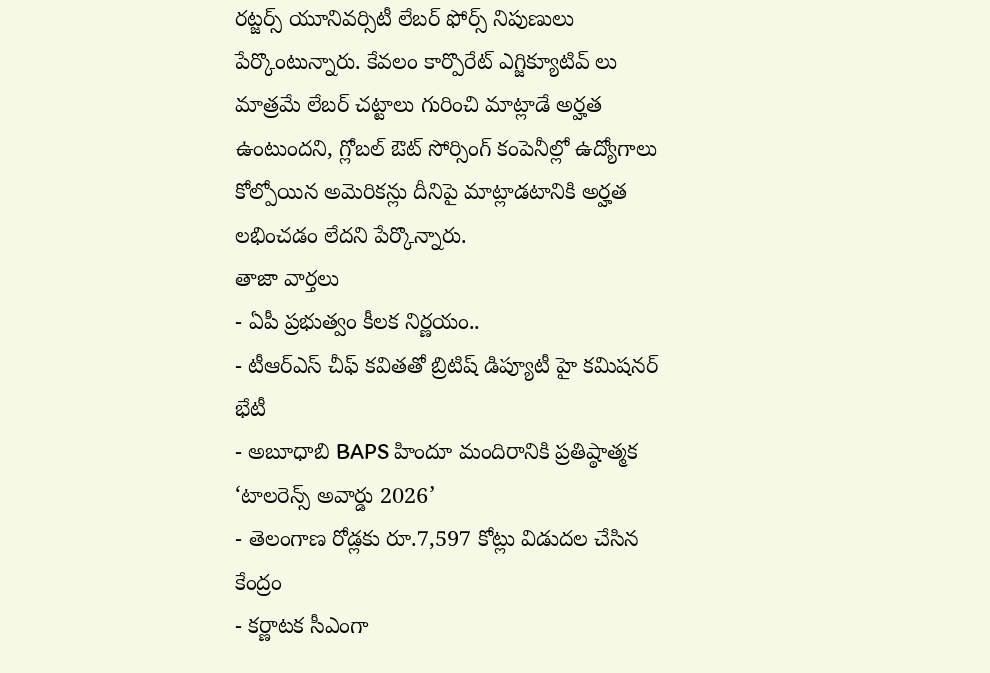రట్జర్స్ యూనివర్సిటీ లేబర్ ఫోర్స్ నిపుణులు పేర్కొంటున్నారు. కేవలం కార్పొరేట్ ఎగ్జిక్యూటివ్ లు మాత్రమే లేబర్ చట్టాలు గురించి మాట్లాడే అర్హత ఉంటుందని, గ్లోబల్ ఔట్ సోర్సింగ్ కంపెనీల్లో ఉద్యోగాలు కోల్పోయిన అమెరికన్లు దీనిపై మాట్లాడటానికి అర్హత లభించడం లేదని పేర్కొన్నారు.
తాజా వార్తలు
- ఏపీ ప్రభుత్వం కీలక నిర్ణయం..
- టీఆర్ఎస్ చీఫ్ కవితతో బ్రిటిష్ డిప్యూటీ హై కమిషనర్ భేటీ
- అబూధాబి BAPS హిందూ మందిరానికి ప్రతిష్ఠాత్మక ‘టాలరెన్స్ అవార్డు 2026’
- తెలంగాణ రోడ్లకు రూ.7,597 కోట్లు విడుదల చేసిన కేంద్రం
- కర్ణాటక సీఎంగా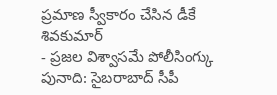ప్రమాణ స్వీకారం చేసిన డీకే శివకుమార్
- ప్రజల విశ్వాసమే పోలీసింగ్కు పునాది: సైబరాబాద్ సీపీ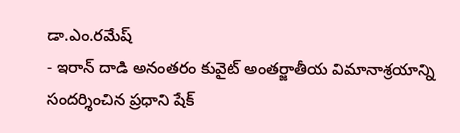డా.ఎం.రమేష్
- ఇరాన్ దాడి అనంతరం కువైట్ అంతర్జాతీయ విమానాశ్రయాన్ని సందర్శించిన ప్రధాని షేక్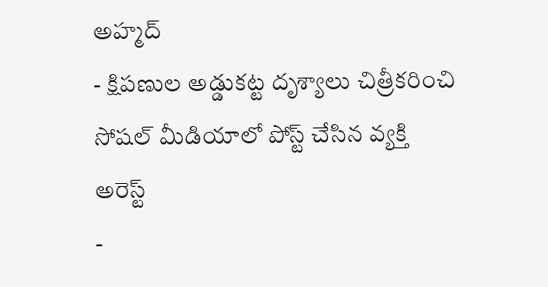అహ్మద్
- క్షిపణుల అడ్డుకట్ట దృశ్యాలు చిత్రీకరించి సోషల్ మీడియాలో పోస్ట్ చేసిన వ్యక్తి అరెస్ట్
-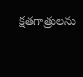క్షతగాత్రులను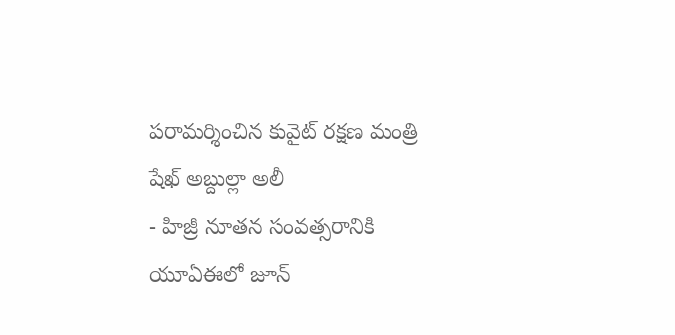పరామర్శించిన కువైట్ రక్షణ మంత్రి షేఖ్ అబ్దుల్లా అలీ
- హిజ్రీ నూతన సంవత్సరానికి యూఏఈలో జూన్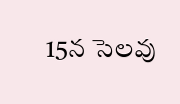15న సెలవు